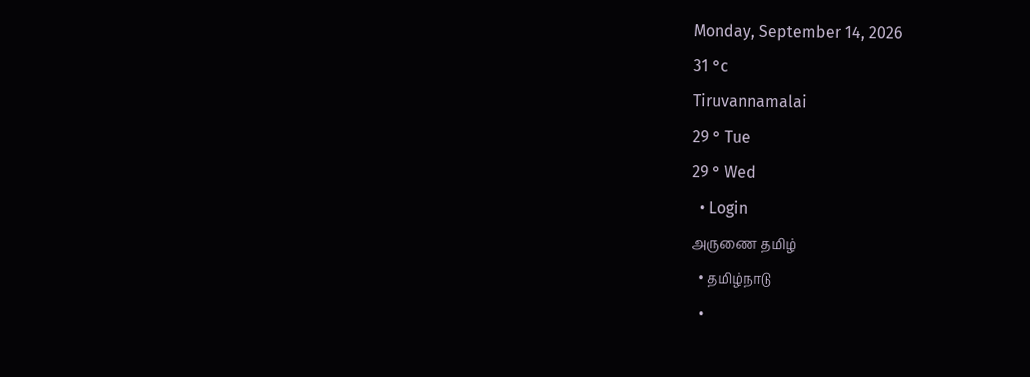Monday, September 14, 2026
31 °c
Tiruvannamalai
29 ° Tue
29 ° Wed
  • Login
அருணை தமிழ்
  • தமிழ்நாடு
  •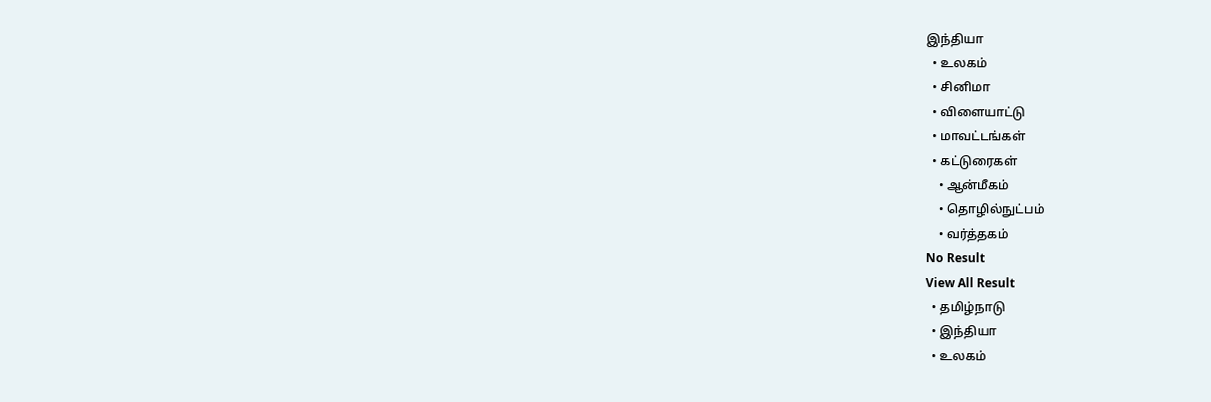இந்தியா
  • உலகம்
  • சினிமா
  • விளையாட்டு
  • மாவட்டங்கள்
  • கட்டுரைகள்
    • ஆன்மீகம்
    • தொழில்நுட்பம்
    • வர்த்தகம்
No Result
View All Result
  • தமிழ்நாடு
  • இந்தியா
  • உலகம்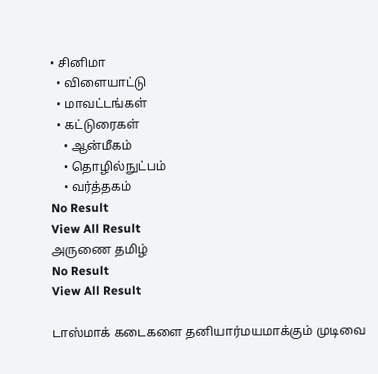• சினிமா
  • விளையாட்டு
  • மாவட்டங்கள்
  • கட்டுரைகள்
    • ஆன்மீகம்
    • தொழில்நுட்பம்
    • வர்த்தகம்
No Result
View All Result
அருணை தமிழ்
No Result
View All Result

டாஸ்மாக் கடைகளை தனியார்மயமாக்கும் முடிவை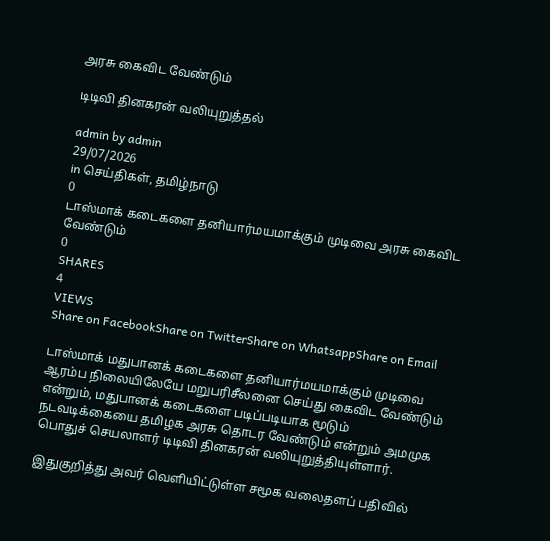அரசு கைவிட வேண்டும்

டிடிவி தினகரன் வலியுறுத்தல்

admin by admin
29/07/2026
in செய்திகள், தமிழ்நாடு
0
டாஸ்மாக் கடைகளை தனியார்மயமாக்கும் முடிவை அரசு கைவிட வேண்டும்
0
SHARES
4
VIEWS
Share on FacebookShare on TwitterShare on WhatsappShare on Email

டாஸ்மாக் மதுபானக் கடைகளை தனியார்மயமாக்கும் முடிவை ஆரம்ப நிலையிலேயே மறுபரிசீலனை செய்து கைவிட வேண்டும் என்றும், மதுபானக் கடைகளை படிப்படியாக மூடும் நடவடிக்கையை தமிழக அரசு தொடர வேண்டும் என்றும் அமமுக பொதுச் செயலாளர் டிடிவி தினகரன் வலியுறுத்தியுள்ளார்.

இதுகுறித்து அவர் வெளியிட்டுள்ள சமூக வலைதளப் பதிவில்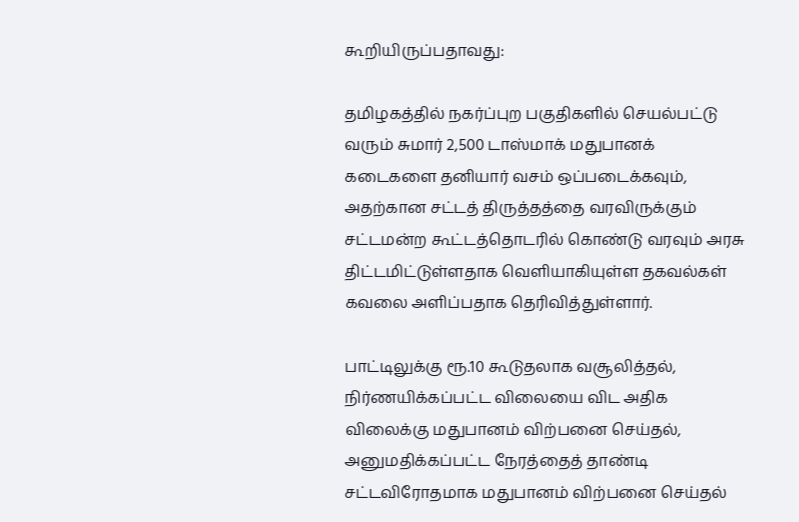கூறியிருப்பதாவது:

தமிழகத்தில் நகர்ப்புற பகுதிகளில் செயல்பட்டு வரும் சுமார் 2,500 டாஸ்மாக் மதுபானக் கடைகளை தனியார் வசம் ஒப்படைக்கவும், அதற்கான சட்டத் திருத்தத்தை வரவிருக்கும் சட்டமன்ற கூட்டத்தொடரில் கொண்டு வரவும் அரசு திட்டமிட்டுள்ளதாக வெளியாகியுள்ள தகவல்கள் கவலை அளிப்பதாக தெரிவித்துள்ளார்.

பாட்டிலுக்கு ரூ.10 கூடுதலாக வசூலித்தல், நிர்ணயிக்கப்பட்ட விலையை விட அதிக விலைக்கு மதுபானம் விற்பனை செய்தல், அனுமதிக்கப்பட்ட நேரத்தைத் தாண்டி சட்டவிரோதமாக மதுபானம் விற்பனை செய்தல்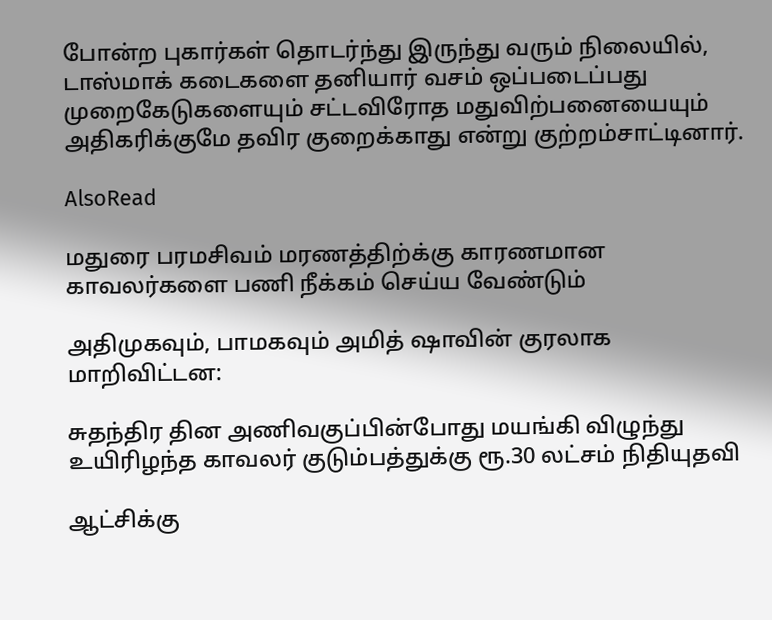போன்ற புகார்கள் தொடர்ந்து இருந்து வரும் நிலையில், டாஸ்மாக் கடைகளை தனியார் வசம் ஒப்படைப்பது முறைகேடுகளையும் சட்டவிரோத மதுவிற்பனையையும் அதிகரிக்குமே தவிர குறைக்காது என்று குற்றம்சாட்டினார்.

AlsoRead

மதுரை பரமசிவம் மரணத்திற்க்கு காரணமான காவலர்களை பணி நீக்கம் செய்ய வேண்டும்

அதிமுகவும், பாமகவும் அமித் ஷாவின் குரலாக மாறிவிட்டன:

சுதந்திர தின அணிவகுப்பின்போது மயங்கி விழுந்து உயிரிழந்த காவலர் குடும்பத்துக்கு ரூ.30 லட்சம் நிதியுதவி

ஆட்சிக்கு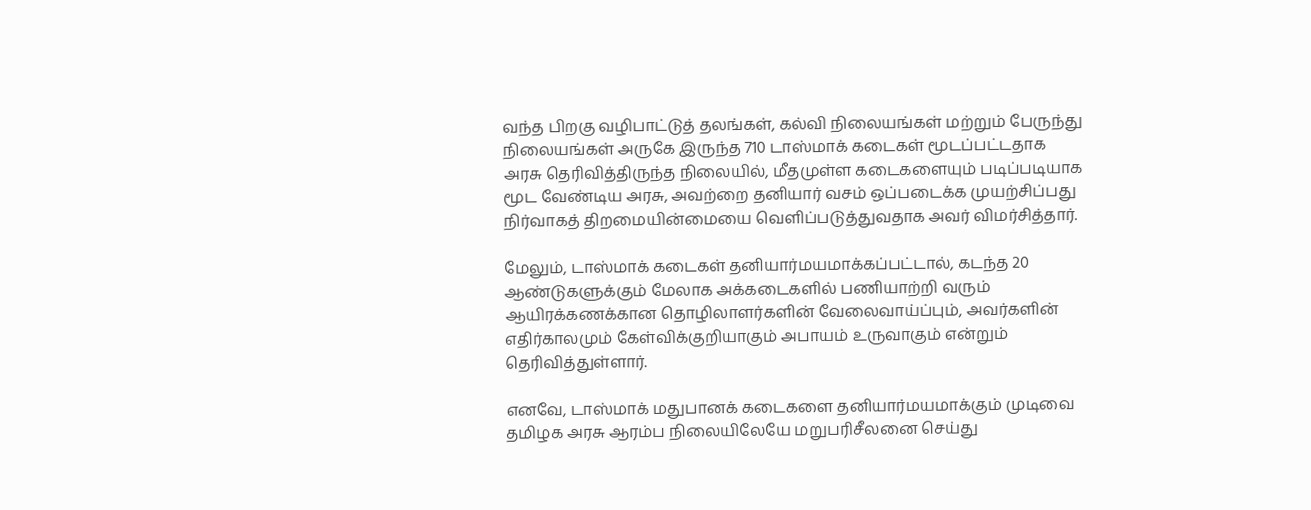வந்த பிறகு வழிபாட்டுத் தலங்கள், கல்வி நிலையங்கள் மற்றும் பேருந்து நிலையங்கள் அருகே இருந்த 710 டாஸ்மாக் கடைகள் மூடப்பட்டதாக அரசு தெரிவித்திருந்த நிலையில், மீதமுள்ள கடைகளையும் படிப்படியாக மூட வேண்டிய அரசு, அவற்றை தனியார் வசம் ஒப்படைக்க முயற்சிப்பது நிர்வாகத் திறமையின்மையை வெளிப்படுத்துவதாக அவர் விமர்சித்தார்.

மேலும், டாஸ்மாக் கடைகள் தனியார்மயமாக்கப்பட்டால், கடந்த 20 ஆண்டுகளுக்கும் மேலாக அக்கடைகளில் பணியாற்றி வரும் ஆயிரக்கணக்கான தொழிலாளர்களின் வேலைவாய்ப்பும், அவர்களின் எதிர்காலமும் கேள்விக்குறியாகும் அபாயம் உருவாகும் என்றும் தெரிவித்துள்ளார்.

எனவே, டாஸ்மாக் மதுபானக் கடைகளை தனியார்மயமாக்கும் முடிவை தமிழக அரசு ஆரம்ப நிலையிலேயே மறுபரிசீலனை செய்து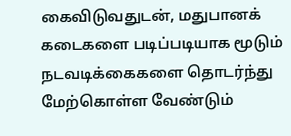கைவிடுவதுடன், மதுபானக் கடைகளை படிப்படியாக மூடும் நடவடிக்கைகளை தொடர்ந்து மேற்கொள்ள வேண்டும்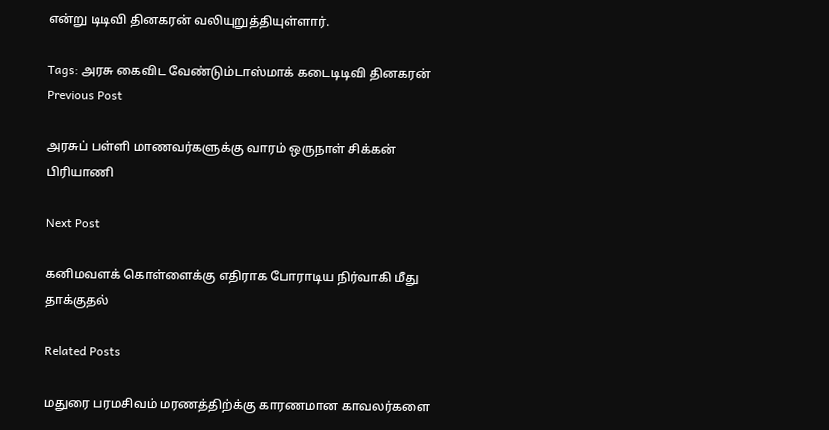என்று டிடிவி தினகரன் வலியுறுத்தியுள்ளார்.

Tags: அரசு கைவிட வேண்டும்டாஸ்மாக் கடைடிடிவி தினகரன்
Previous Post

அரசுப் பள்ளி மாணவர்களுக்கு வாரம் ஒருநாள் சிக்கன் பிரியாணி

Next Post

கனிமவளக் கொள்ளைக்கு எதிராக போராடிய நிர்வாகி மீது தாக்குதல்

Related Posts

மதுரை பரமசிவம் மரணத்திற்க்கு காரணமான காவலர்களை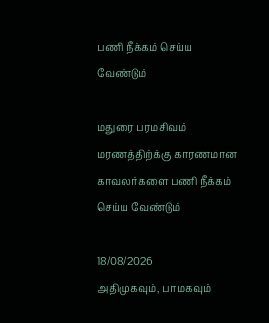பணி நீக்கம் செய்ய வேண்டும்

மதுரை பரமசிவம் மரணத்திற்க்கு காரணமான காவலர்களை பணி நீக்கம் செய்ய வேண்டும்

18/08/2026
அதிமுகவும், பாமகவும்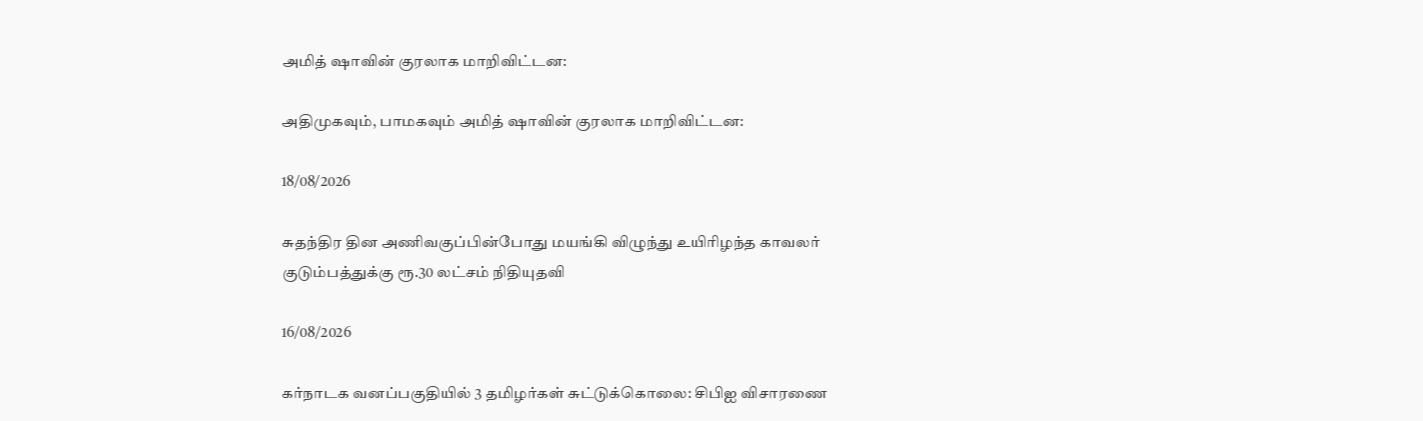அமித் ஷாவின் குரலாக மாறிவிட்டன:

அதிமுகவும், பாமகவும் அமித் ஷாவின் குரலாக மாறிவிட்டன:

18/08/2026

சுதந்திர தின அணிவகுப்பின்போது மயங்கி விழுந்து உயிரிழந்த காவலர் குடும்பத்துக்கு ரூ.30 லட்சம் நிதியுதவி

16/08/2026

கர்நாடக வனப்பகுதியில் 3 தமிழர்கள் சுட்டுக்கொலை: சிபிஐ விசாரணை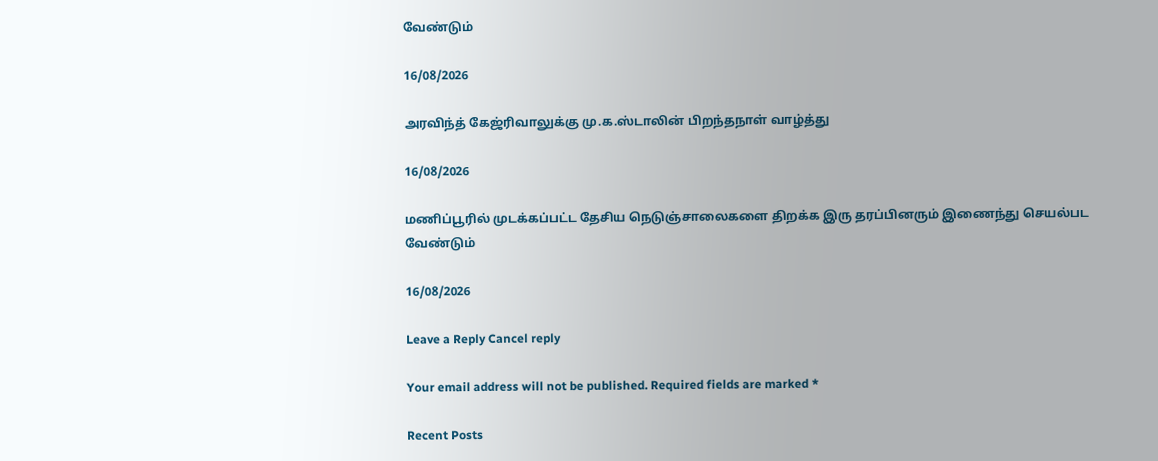வேண்டும்

16/08/2026

அரவிந்த் கேஜ்ரிவாலுக்கு மு.க.ஸ்டாலின் பிறந்தநாள் வாழ்த்து

16/08/2026

மணிப்பூரில் முடக்கப்பட்ட தேசிய நெடுஞ்சாலைகளை திறக்க இரு தரப்பினரும் இணைந்து செயல்பட வேண்டும்

16/08/2026

Leave a Reply Cancel reply

Your email address will not be published. Required fields are marked *

Recent Posts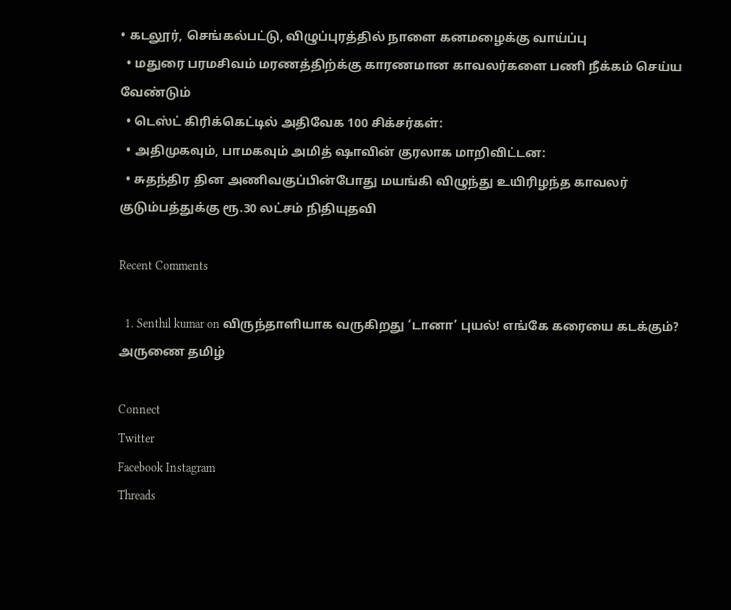• கடலூர், செங்கல்பட்டு, விழுப்புரத்தில் நாளை கனமழைக்கு வாய்ப்பு
  • மதுரை பரமசிவம் மரணத்திற்க்கு காரணமான காவலர்களை பணி நீக்கம் செய்ய வேண்டும்
  • டெஸ்ட் கிரிக்கெட்டில் அதிவேக 100 சிக்சர்கள்:
  • அதிமுகவும், பாமகவும் அமித் ஷாவின் குரலாக மாறிவிட்டன:
  • சுதந்திர தின அணிவகுப்பின்போது மயங்கி விழுந்து உயிரிழந்த காவலர் குடும்பத்துக்கு ரூ.30 லட்சம் நிதியுதவி

Recent Comments

  1. Senthil kumar on விருந்தாளியாக வருகிறது ‘டானா’ புயல்! எங்கே கரையை கடக்கும்?
அருணை தமிழ்

Connect
Twitter
Facebook Instagram
Threads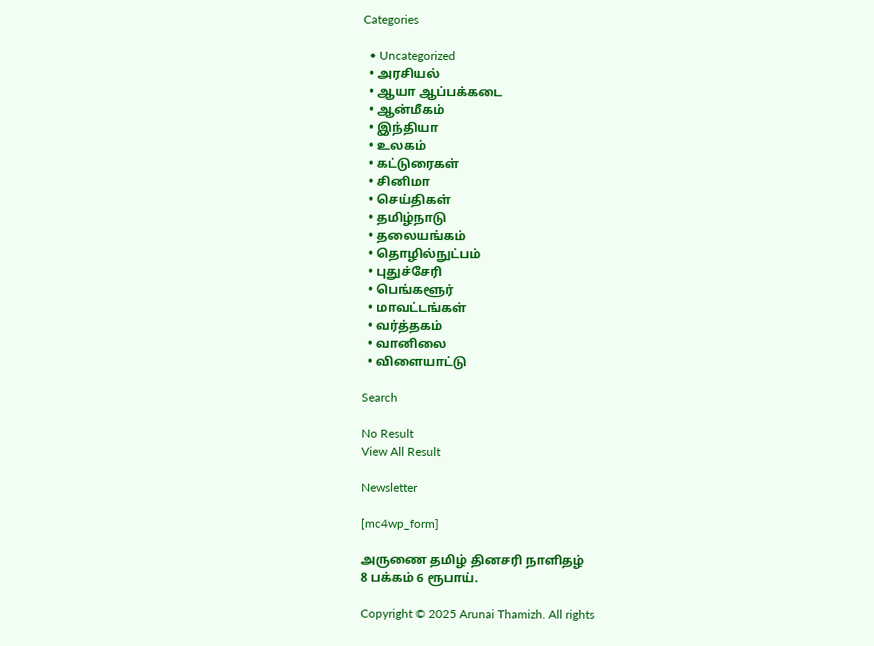Categories

  • Uncategorized
  • அரசியல்
  • ஆயா ஆப்பக்கடை
  • ஆன்மீகம்
  • இந்தியா
  • உலகம்
  • கட்டுரைகள்
  • சினிமா
  • செய்திகள்
  • தமிழ்நாடு
  • தலையங்கம்
  • தொழில்நுட்பம்
  • புதுச்சேரி
  • பெங்களூர்
  • மாவட்டங்கள்
  • வர்த்தகம்
  • வானிலை
  • விளையாட்டு

Search

No Result
View All Result

Newsletter

[mc4wp_form]

அருணை தமிழ் தினசரி நாளிதழ்
8 பக்கம் 6 ரூபாய்.

Copyright © 2025 Arunai Thamizh. All rights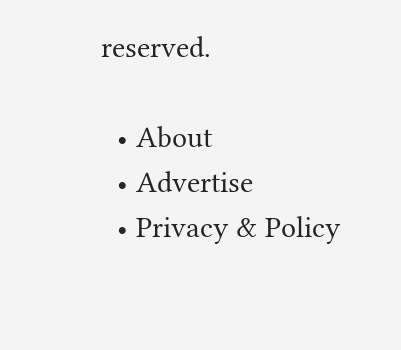reserved.

  • About
  • Advertise
  • Privacy & Policy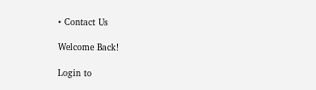• Contact Us

Welcome Back!

Login to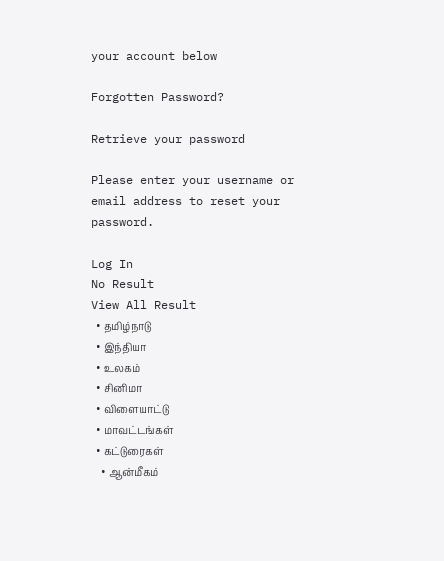your account below

Forgotten Password?

Retrieve your password

Please enter your username or email address to reset your password.

Log In
No Result
View All Result
  • தமிழ்நாடு
  • இந்தியா
  • உலகம்
  • சினிமா
  • விளையாட்டு
  • மாவட்டங்கள்
  • கட்டுரைகள்
    • ஆன்மீகம்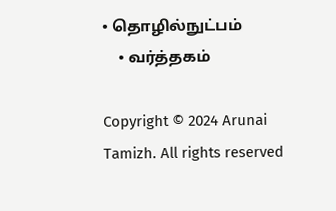• தொழில்நுட்பம்
    • வர்த்தகம்

Copyright © 2024 Arunai Tamizh. All rights reserved